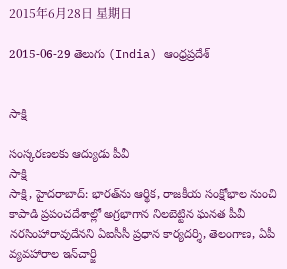2015年6月28日 星期日

2015-06-29 తెలుగు (India) ఆంధ్రప్రదేశ్


సాక్షి

సంస్కరణలకు ఆద్యుడు పీవీ
సాక్షి
సాక్షి, హైదరాబాద్: భారత్‌ను ఆర్థిక, రాజకీయ సంక్షోభాల నుంచి కాపాడి ప్రపంచదేశాల్లో అగ్రభాగాన నిలబెట్టిన ఘనత పీవీ నరసింహారావుదేనని ఏఐసీసీ ప్రధాన కార్యదర్శి, తెలంగాణ, ఏపీ వ్యవహారాల ఇన్‌చార్జి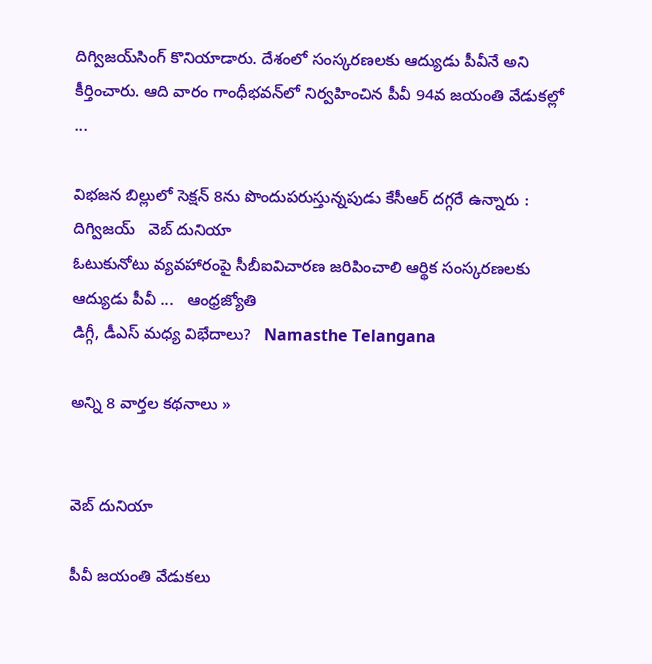దిగ్విజయ్‌సింగ్ కొనియాడారు. దేశంలో సంస్కరణలకు ఆద్యుడు పీవీనే అని కీర్తించారు. ఆది వారం గాంధీభవన్‌లో నిర్వహించిన పీవీ 94వ జయంతి వేడుకల్లో ...

విభజన బిల్లులో సెక్షన్ 8ను పొందుపరుస్తున్నపుడు కేసీఆర్ దగ్గరే ఉన్నారు : దిగ్విజయ్   వెబ్ దునియా
ఓటుకునోటు వ్యవహారంపై సీబీఐవిచారణ జరిపించాలి ఆర్థిక సంస్కరణలకు ఆద్యుడు పీవీ ...   ఆంధ్రజ్యోతి
డిగ్గీ, డీఎస్ మధ్య విభేదాలు?   Namasthe Telangana

అన్ని 8 వార్తల కథనాలు »


వెబ్ దునియా

పీవీ జయంతి వేడుకలు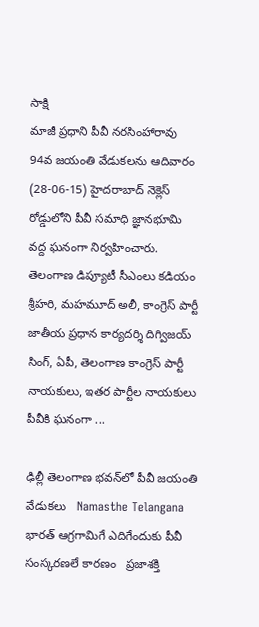సాక్షి
మాజీ ప్రధాని పీవీ నరసింహారావు 94వ జయంతి వేడుకలను ఆదివారం (28-06-15) హైదరాబాద్ నెక్లెస్ రోడ్డులోని పీవీ సమాధి జ్ఞానభూమి వద్ద ఘనంగా నిర్వహించారు. తెలంగాణ డిప్యూటీ సీఎంలు కడియం శ్రీహరి, మహమూద్ అలీ, కాంగ్రెస్ పార్టీ జాతీయ ప్రధాన కార్యదర్శి దిగ్విజయ్ సింగ్, ఏపీ, తెలంగాణ కాంగ్రెస్ పార్టీ నాయకులు, ఇతర పార్టీల నాయకులు పీవీకి ఘనంగా ...

ఢిల్లీ తెలంగాణ భవన్‌లో పీవీ జయంతి వేడుకలు   Namasthe Telangana
భారత్‌ ఆగ్రగామిగే ఎదిగేందుకు పీవీ సంస్కరణలే కారణం   ప్రజాశక్తి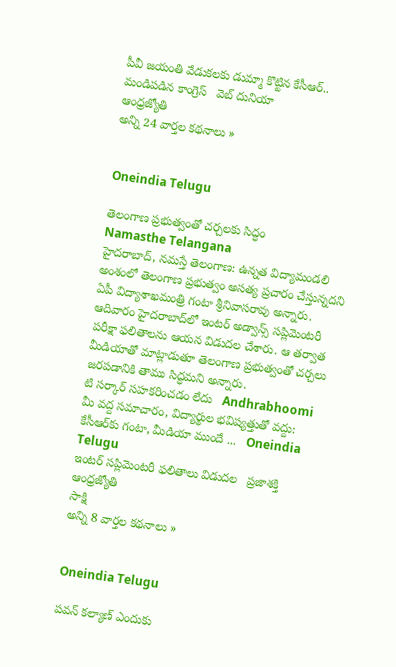పీవీ జయంతి వేడుకలకు డుమ్మా కొట్టిన కేసీఆర్.. మండిపడిన కాంగ్రెస్   వెబ్ దునియా
ఆంధ్రజ్యోతి
అన్ని 24 వార్తల కథనాలు »


Oneindia Telugu

తెలంగాణ ప్రభుత్వంతో చర్చలకు సిద్ధం
Namasthe Telangana
హైదరాబాద్, నమస్తే తెలంగాణ: ఉన్నత విద్యామండలి అంశంలో తెలంగాణ ప్రభుత్వం అసత్య ప్రచారం చేస్తున్నదని ఏపీ విద్యాశాఖమంత్రి గంటా శ్రీనివాసరావు అన్నారు. ఆదివారం హైదరాబాద్‌లో ఇంటర్ అడ్వాన్స్ సప్లిమెంటరీ పరీక్షా ఫలితాలను ఆయన విడుదల చేశారు. ఆ తర్వాత మీడియాతో మాట్లాడుతూ తెలంగాణ ప్రభుత్వంతో చర్చలు జరపడానికి తాము సిద్ధమని అన్నారు.
టి సర్కార్ సహకరించడం లేదు   Andhrabhoomi
మీ వద్ద సమాచారం, విద్యార్థుల భవిష్యత్తుతో వద్దు: కేసీఆర్‌కు గంటా, మీడియా ముందే ...   Oneindia Telugu
ఇంటర్‌ సప్లిమెంటరీ ఫలితాలు విడుదల   ప్రజాశక్తి
ఆంధ్రజ్యోతి
సాక్షి
అన్ని 8 వార్తల కథనాలు »


Oneindia Telugu

పవన్ కల్యాణ్ ఎందుకు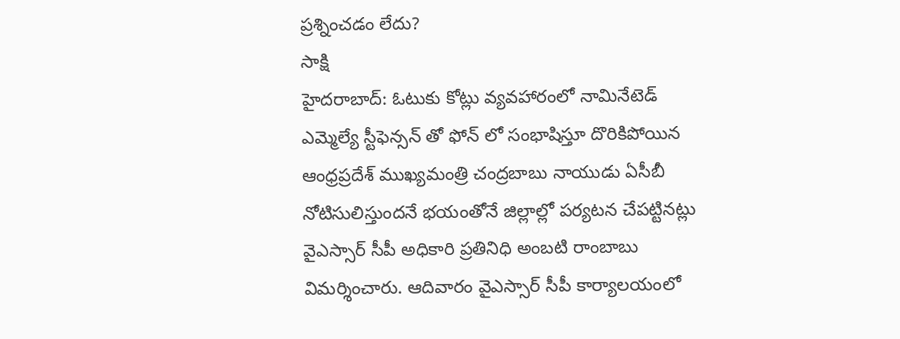ప్రశ్నించడం లేదు?
సాక్షి
హైదరాబాద్: ఓటుకు కోట్లు వ్యవహారంలో నామినేటెడ్ ఎమ్మెల్యే స్టీఫెన్సన్ తో ఫోన్ లో సంభాషిస్తూ దొరికిపోయిన ఆంధ్రప్రదేశ్ ముఖ్యమంత్రి చంద్రబాబు నాయుడు ఏసీబీ నోటిసులిస్తుందనే భయంతోనే జిల్లాల్లో పర్యటన చేపట్టినట్లు వైఎస్సార్ సీపీ అధికారి ప్రతినిధి అంబటి రాంబాబు విమర్శించారు. ఆదివారం వైఎస్సార్ సీపీ కార్యాలయంలో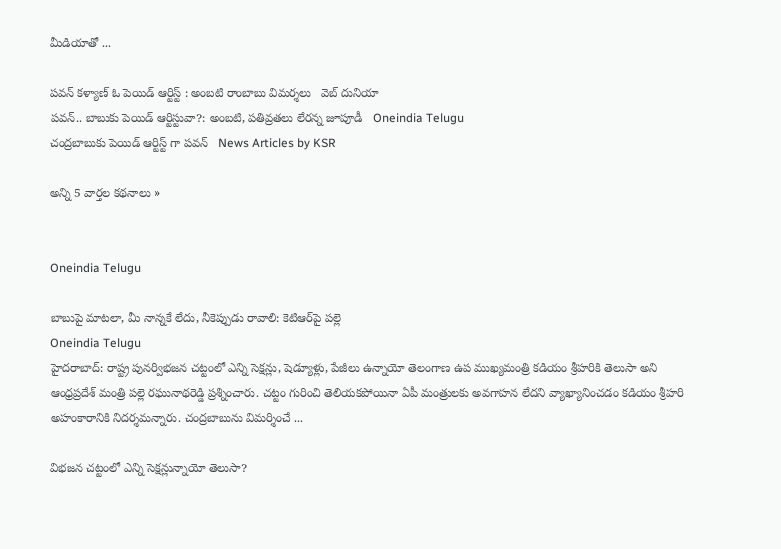మీడియాతో ...

పవన్ కళ్యాణ్ ఓ పెయిడ్ ఆర్టిస్ట్ : అంబటి రాంబాబు విమర్శలు   వెబ్ దునియా
పవన్.. బాబుకు పెయిడ్ ఆర్టిస్టువా?: అంబటి, పతివ్రతలు లేరన్న జూపూడీ   Oneindia Telugu
చంద్రబాబుకు పెయిడ్ ఆర్టిస్ట్ గా పవన్   News Articles by KSR

అన్ని 5 వార్తల కథనాలు »


Oneindia Telugu

బాబుపై మాటలా, మీ నాన్నకే లేదు, నీకెప్పుడు రావాలి: కెటిఆర్‌పై పల్లె
Oneindia Telugu
హైదరాబాద్: రాష్ట్ర పునర్విభజన చట్టంలో ఎన్ని సెక్షన్లు, షెడ్యూళ్లు, పేజీలు ఉన్నాయో తెలంగాణ ఉప ముఖ్యమంత్రి కడియం శ్రీహరికి తెలుసా అని ఆంధ్రప్రదేశ్ మంత్రి పల్లె రఘునాథరెడ్డి ప్రశ్నించారు. చట్టం గురించి తెలియకపోయినా ఏపీ మంత్రులకు అవగాహన లేదని వ్యాఖ్యానించడం కడియం శ్రీహరి అహంకారానికి నిదర్శమన్నారు. చంద్రబాబును విమర్శించే ...

విభజన చట్టంలో ఎన్ని సెక్షన్లున్నాయో తెలుసా?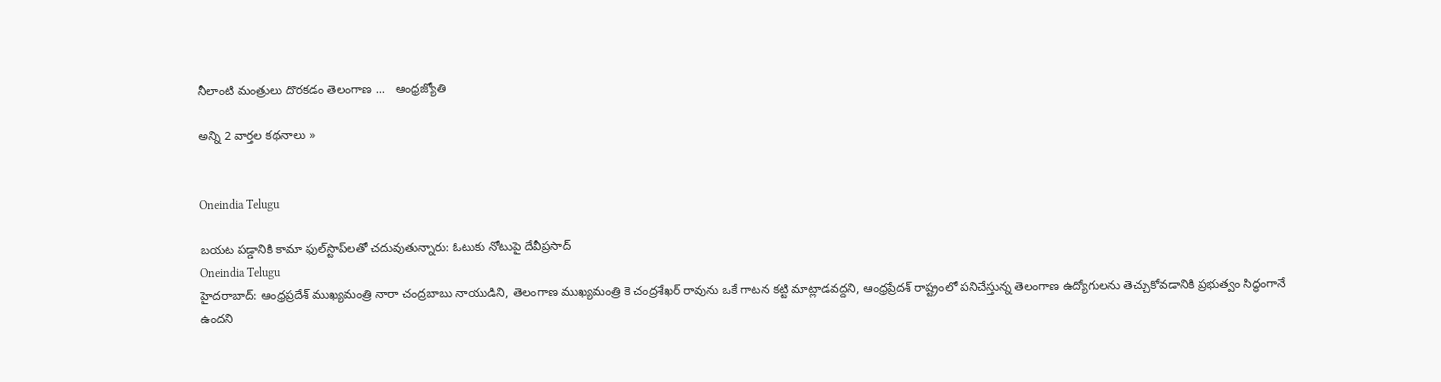నీలాంటి మంత్రులు దొరకడం తెలంగాణ ...   ఆంధ్రజ్యోతి

అన్ని 2 వార్తల కథనాలు »


Oneindia Telugu

బయట పడ్డానికి కామా ఫుల్‌స్టాప్‌లతో చదువుతున్నారు: ఓటుకు నోటుపై దేవీప్రసాద్
Oneindia Telugu
హైదరాబాద్: ఆంధ్రప్రదేశ్ ముఖ్యమంత్రి నారా చంద్రబాబు నాయుడిని, తెలంగాణ ముఖ్యమంత్రి కె చంద్రశేఖర్‌ రావును ఒకే గాటన కట్టి మాట్లాడవద్దని, ఆంధ్రప్రేదశ్ రాష్ట్రంలో పనిచేస్తున్న తెలంగాణ ఉద్యోగులను తెచ్చుకోవడానికి ప్రభుత్వం సిద్ధంగానే ఉందని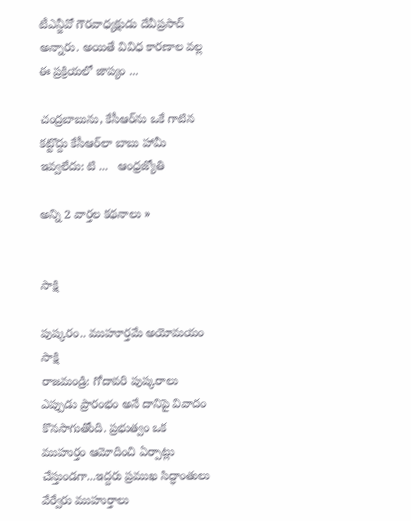టీఎన్జీవో గౌరవాధ్యక్షుడు దేవీప్రసాద్ అన్నారు. అయితే వివిధ కారణాల వల్ల ఈ ప్రక్రియలో జాప్యం ...

చంద్రబాబును, కేసీఆర్‌ను ఒకే గాటిన కట్టొద్దు కేసీఆర్‌లా బాబు హామీ ఇవ్వలేదు: టి ...   ఆంధ్రజ్యోతి

అన్ని 2 వార్తల కథనాలు »


సాక్షి

పుష్కరం.. ముహూర్తమే అయోమయం
సాక్షి
రాజమండ్రి: గోదావరి పుష్కరాలు ఎప్పుడు ప్రారంభం అనే దానిపై వివాదం కొనసాగుతోంది. ప్రభుత్వం ఒక ముహుర్తం ఆమోదించి ఏర్పాట్లు చేస్తుండగా...ఇద్దరు ప్రముఖ సిద్ధాంతులు వేర్వేరు ముహుర్తాలు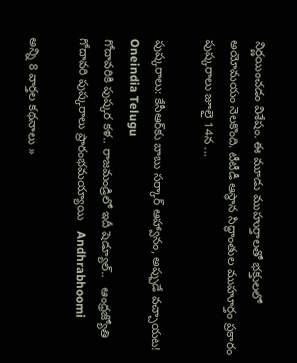నిర్ణయించడం విశేషం. ఈ మూడు ముహుర్తాలతో భక్తులలో అయోమయం నెలకొంది. టీటీడీ ఆస్థాన సిద్ధాంతుల ముహూర్తం ప్రకారం పుష్కరాలు జూలై 14న ...

పుష్కరాలు: కేసీఆర్‌కు బాబు సర్కార్ ఆహ్వానం, అప్పుడే వచ్చాయట!   Oneindia Telugu
గోదావరికి పుష్కర కళ.. రాజమండ్రిలో ఇదీ షెడ్యూల్..   ఆంధ్రజ్యోతి
గోదావరి పుష్కరాలు ప్రారంభమయ్యాయి   Andhrabhoomi

అన్ని 8 వార్తల కథనాలు »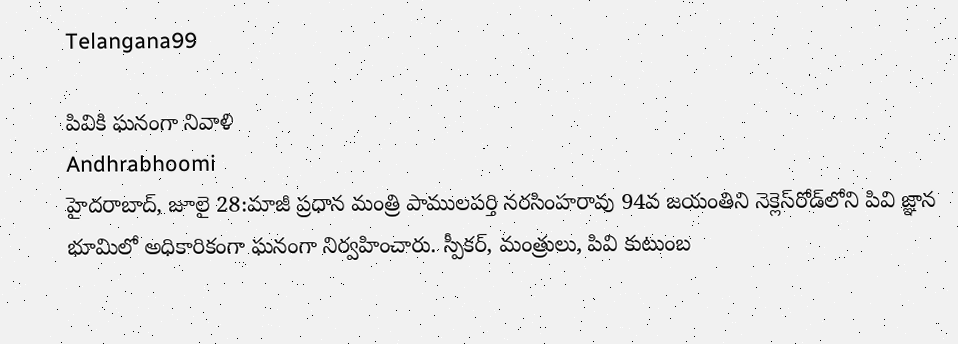Telangana99

పివికి ఘనంగా నివాళి
Andhrabhoomi
హైదరాబాద్, జూలై 28:మాజీ ప్రధాన మంత్రి పాములపర్తి నరసింహరావు 94వ జయంతిని నెక్లెస్‌రోడ్‌లోని పివి జ్ఞాన భూమిలో అధికారికంగా ఘనంగా నిర్వహించారు. స్పీకర్, మంత్రులు, పివి కుటుంబ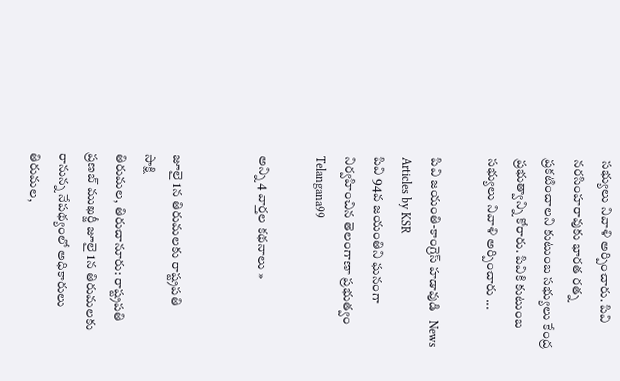సభ్యులు నివాళి అర్పించారు. పివి నరసింహరావుకు భారత రత్న ప్రకటించాలని కుటుంబ సభ్యులు కేంద్ర ప్రభుత్వాన్ని కోరారు. పివికి కుటుంబ సభ్యులు నివాళి అర్పించారు ...

పివి జయంతి-కాంగ్రెస్ హడావుడి   News Articles by KSR
పివి 94వ జయంతిని ఘనంగా నిర్వహించిన తెలంగాణా ప్రభుత్వం   Telangana99

అన్ని 4 వార్తల కథనాలు »


జూలై 1న తిరుమలకు రాష్ట్రపతి
సాక్షి
తిరుమల, తిరుచానూరు: రాష్ట్రపతి ప్రణబ్ ముఖర్జీ జూలై 1న తిరుమలకు రానున్న నేపథ్యంలో అధికారులు తిరుమల,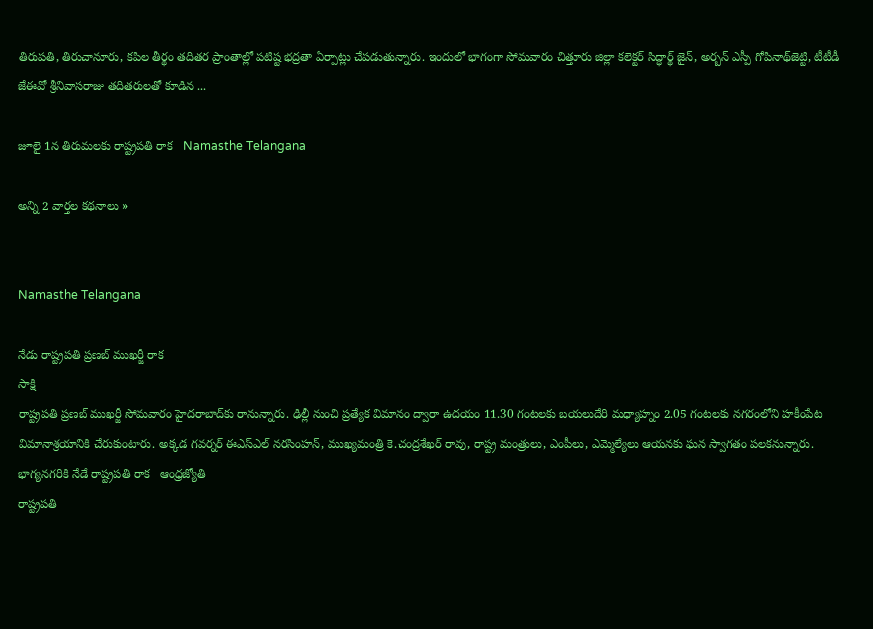తిరుపతి, తిరుచానూరు, కపిల తీర్థం తదితర ప్రాంతాల్లో పటిష్ట భద్రతా ఏర్పాట్లు చేపడుతున్నారు. ఇందులో భాగంగా సోమవారం చిత్తూరు జిల్లా కలెక్టర్ సిద్ధార్థ్ జైన్, అర్బన్ ఎస్పీ గోపినాథ్‌జెట్టి, టీటీడీ జేఈవో శ్రీనివాసరాజు తదితరులతో కూడిన ...

జూలై 1న తిరుమలకు రాష్ట్రపతి రాక   Namasthe Telangana

అన్ని 2 వార్తల కథనాలు »


Namasthe Telangana

నేడు రాష్ట్రపతి ప్రణబ్ ముఖర్జీ రాక
సాక్షి
రాష్ట్రపతి ప్రణబ్ ముఖర్జీ సోమవారం హైదరాబాద్‌కు రానున్నారు. ఢిల్లీ నుంచి ప్రత్యేక విమానం ద్వారా ఉదయం 11.30 గంటలకు బయలుదేరి మధ్యాహ్నం 2.05 గంటలకు నగరంలోని హకీంపేట విమానాశ్రయానికి చేరుకుంటారు. అక్కడ గవర్నర్ ఈఎస్‌ఎల్ నరసింహన్, ముఖ్యమంత్రి కె.చంద్రశేఖర్ రావు, రాష్ట్ర మంత్రులు, ఎంపీలు, ఎమ్మెల్యేలు ఆయనకు ఘన స్వాగతం పలకనున్నారు.
భాగ్యనగరికి నేడే రాష్ట్రపతి రాక   ఆంధ్రజ్యోతి
రాష్ట్రపతి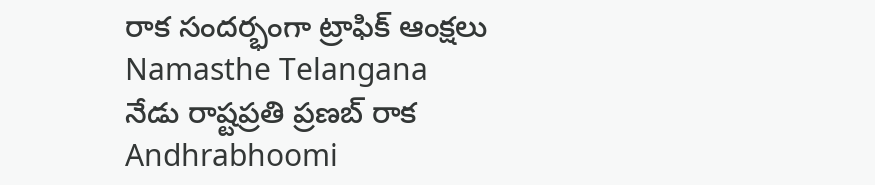రాక సందర్భంగా ట్రాఫిక్ ఆంక్షలు   Namasthe Telangana
నేడు రాష్టప్రతి ప్రణబ్ రాక   Andhrabhoomi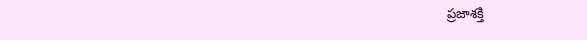ప్రజాశక్తి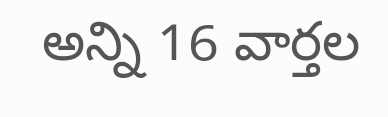అన్ని 16 వార్తల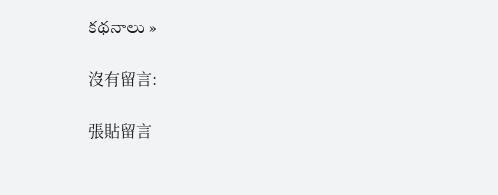కథనాలు »

沒有留言:

張貼留言